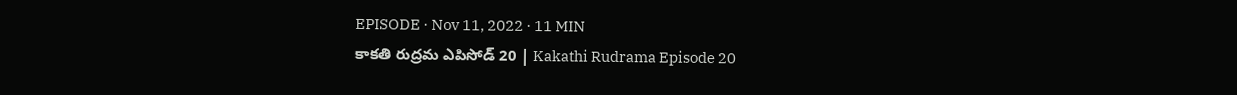EPISODE · Nov 11, 2022 · 11 MIN
కాకతి రుద్రమ ఎపిసోడ్ 20 | Kakathi Rudrama Episode 20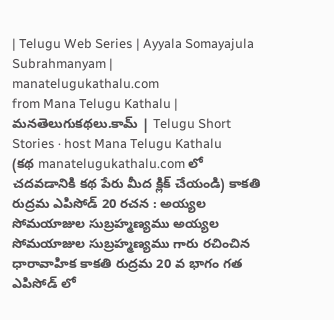| Telugu Web Series | Ayyala Somayajula Subrahmanyam | manatelugukathalu.com
from Mana Telugu Kathalu | మనతెలుగుకథలు.కామ్ | Telugu Short Stories · host Mana Telugu Kathalu
(కథ manatelugukathalu.com లో చదవడానికి కథ పేరు మీద క్లిక్ చేయండి) కాకతి రుద్రమ ఎపిసోడ్ 20 రచన : అయ్యల సోమయాజుల సుబ్రహ్మణ్యము అయ్యల సోమయాజుల సుబ్రహ్మణ్యము గారు రచించిన ధారావాహిక కాకతి రుద్రమ 20 వ భాగం గత ఎపిసోడ్ లో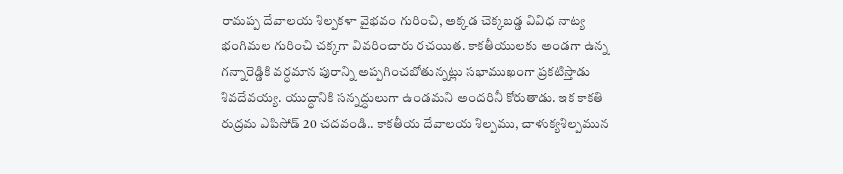రామప్ప దేవాలయ శిల్పకళా వైభవం గురించి, అక్కడ చెక్కబడ్డ వివిధ నాట్య భంగిమల గురించి చక్కగా వివరించారు రచయిత. కాకతీయులకు అండగా ఉన్న గన్నారెడ్డికి వర్ధమాన పురాన్ని అప్పగించబోతున్నట్లు సభాముఖంగా ప్రకటిస్తాడు శివదేవయ్య. యుద్ధానికి సన్నద్ధులుగా ఉండమని అందరినీ కోరుతాడు. ఇక కాకతి రుద్రమ ఎపిసోడ్ 20 చదవండి.. కాకతీయ దేవాలయ శిల్పము, చాళుక్యశిల్పమున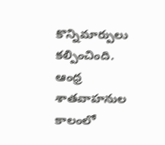కొన్నిమార్పులు కల్పించింది. ఆంధ్ర శాతవాహనుల కాలంలో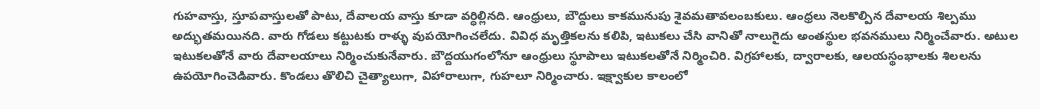గుహవాస్తు, స్తూపవాస్తులతో పాటు, దేవాలయ వాస్తు కూడా వర్ధిల్లినది. ఆంధ్రులు, బౌద్దులు కాకమునుపు శైవమతావలంబకులు. ఆంధ్రలు నెలకొల్పిన దేవాలయ శిల్పము అద్భుతమయినది. వారు గోడలు కట్టుటకు రాళ్ళు వుపయోగించలేదు. వివిధ మృత్తికలను కలిపి, ఇటుకలు చేసి వానితో నాలుగైదు అంతస్థుల భవనములు నిర్మించేవారు. అటుల ఇటుకలతోనే వారు దేవాలయాలు నిర్మించుకునేవారు. బౌద్దయుగంలోనూ ఆంధ్రులు స్థూపాలు ఇటుకలతోనే నిర్మించిరి. విగ్రహాలకు, ద్వారాలకు, ఆలయస్థంభాలకు శిలలను ఉపయోగించెడివారు. కొండలు తొలిచి చైత్యాలుగా, విహారాలుగా, గుహలూ నిర్మించారు. ఇక్ష్వాకుల కాలంలో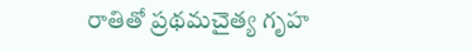రాతితో ప్రథమచైత్య గృహ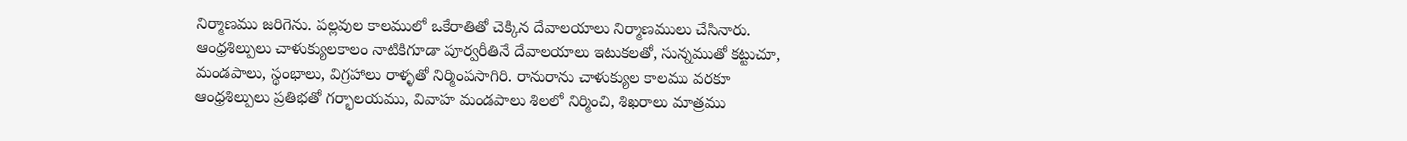నిర్మాణము జరిగెను. పల్లవుల కాలములో ఒకేరాతితో చెక్కిన దేవాలయాలు నిర్మాణములు చేసినారు. ఆంధ్రశిల్పులు చాళుక్యులకాలం నాటికిగూడా పూర్వరీతినే దేవాలయాలు ఇటుకలతో, సున్నముతో కట్టుచూ, మండపాలు, స్థంభాలు, విగ్రహాలు రాళ్ళతో నిర్మింపసాగిరి. రానురాను చాళుక్యుల కాలము వరకూ ఆంధ్రశిల్పులు ప్రతిభతో గర్భాలయము, వివాహ మండపాలు శిలలో నిర్మించి, శిఖరాలు మాత్రము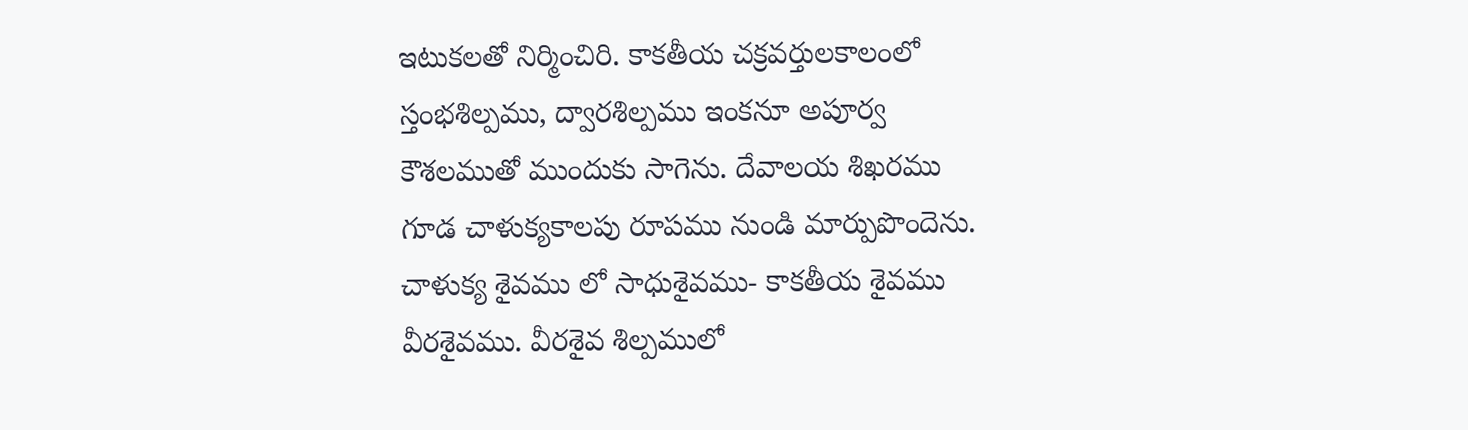ఇటుకలతో నిర్మించిరి. కాకతీయ చక్రవర్తులకాలంలో స్తంభశిల్పము, ద్వారశిల్పము ఇంకనూ అపూర్వ కౌశలముతో ముందుకు సాగెను. దేవాలయ శిఖరము గూడ చాళుక్యకాలపు రూపము నుండి మార్పుపొందెను. చాళుక్య శైవము లో సాధుశైవము- కాకతీయ శైవము వీరశైవము. వీరశైవ శిల్పములో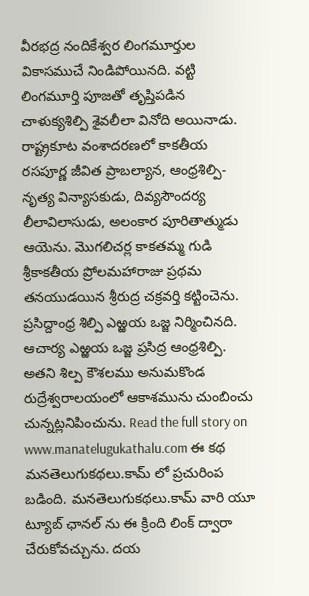వీరభద్ర నందికేశ్వర లింగమూర్తుల వికాసముచే నిండిపోయినది. వట్టి లింగమూర్తి పూజతో తృప్తిపడిన చాళుక్యశిల్పి శైవలీలా వినోది అయినాడు. రాష్ట్రకూట వంశాదరణలో కాకతీయ రసపూర్ణ జీవిత ప్రాబల్యాన, ఆంధ్రశిల్పి- నృత్య విన్యాసకుడు, దివ్యసౌందర్య లీలావిలాసుడు, అలంకార పూరితాత్ముడు ఆయెను. మొగలిచర్ల కాకతమ్మ గుడి శ్రీకాకతీయ ప్రోలమహారాజు ప్రథమ తనయుడయిన శ్రీరుద్ర చక్రవర్తి కట్టించెను. ప్రసిద్దాంధ్ర శిల్పి ఎఱ్ఱయ ఒజ్జ నిర్మించినది. ఆచార్య ఎఱ్ఱయ ఒజ్జ ప్రసిద్ర ఆంధ్రశిల్పి. అతని శిల్ప కౌశలము అనుమకొండ రుద్రేశ్వరాలయంలో ఆకాశమును చుంబించు చున్నట్లనిపించును. Read the full story on www.manatelugukathalu.com ఈ కథ మనతెలుగుకథలు.కామ్ లో ప్రచురింప బడింది. మనతెలుగుకథలు.కామ్ వారి యూ ట్యూబ్ ఛానల్ ను ఈ క్రింది లింక్ ద్వారా చేరుకోవచ్చును. దయ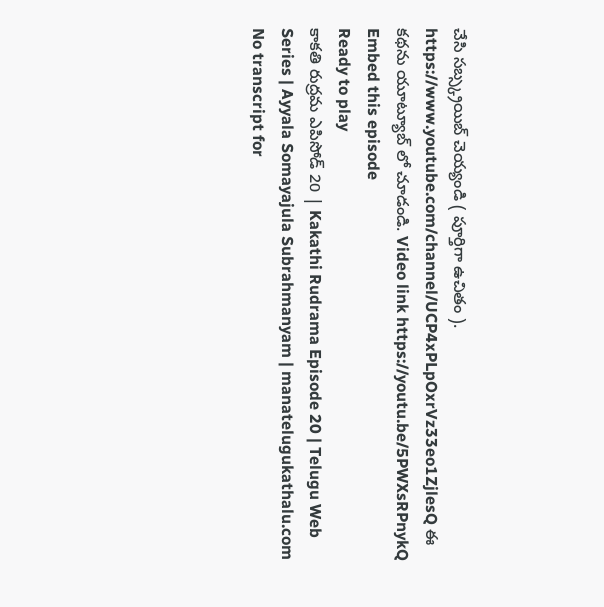చేసి సబ్స్క్రయిబ్ చెయ్యండి ( పూర్తిగా ఉచితం ). https://www.youtube.com/channel/UCP4xPLpOxrVz33eo1ZjlesQ ఈ కథను యూట్యూబ్ లో చూడండి. Video link https://youtu.be/5PWXsRPnykQ
Embed this episode
Ready to play
కాకతి రుద్రమ ఎపిసోడ్ 20 | Kakathi Rudrama Episode 20 | Telugu Web Series | Ayyala Somayajula Subrahmanyam | manatelugukathalu.com
No transcript for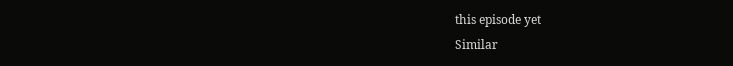this episode yet
Similar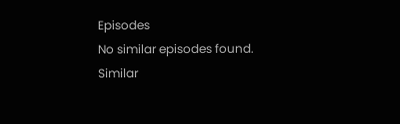Episodes
No similar episodes found.
Similar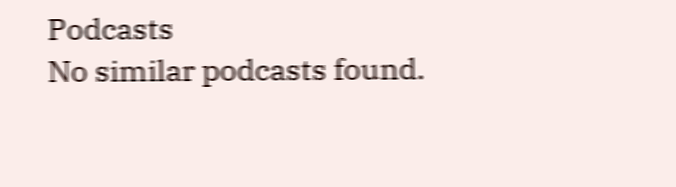Podcasts
No similar podcasts found.